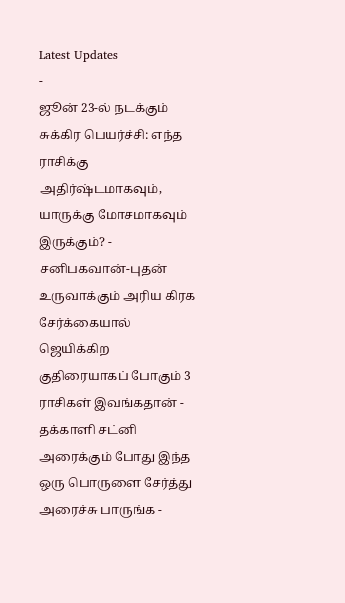Latest Updates
-
ஜூன் 23-ல் நடக்கும் சுக்கிர பெயர்ச்சி: எந்த ராசிக்கு அதிர்ஷ்டமாகவும், யாருக்கு மோசமாகவும் இருக்கும்? -
சனிபகவான்-புதன் உருவாக்கும் அரிய கிரக சேர்க்கையால் ஜெயிக்கிற குதிரையாகப் போகும் 3 ராசிகள் இவங்கதான் -
தக்காளி சட்னி அரைக்கும் போது இந்த ஒரு பொருளை சேர்த்து அரைச்சு பாருங்க -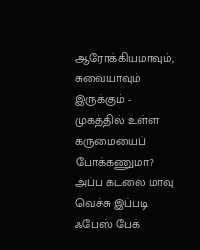ஆரோக்கியமாவும், சுவையாவும் இருக்கும் -
முகத்தில் உள்ள கருமையைப் போக்கணுமா? அப்ப கடலை மாவு வெச்சு இப்படி ஃபேஸ் பேக்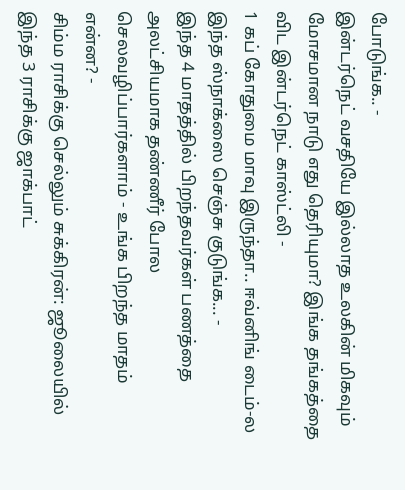போடுங்க.. -
இன்டர்நெட் வசதியே இல்லாத உலகின் மிகவும் மோசமான நாடு எது தெரியுமா? இங்க தங்கத்தை விட இன்டர்நெட் காஸ்ட்லி -
1 கப் கோதுமை மாவு இருந்தா.. ஈவ்னிங் டைம்-ல இந்த ஸ்நாக்ஸை செஞ்சு குடுங்க... -
இந்த 4 மாதத்தில் பிறந்தவர்கள் பணத்தை அலட்சியமாக தண்ணீர் போல செலவழிப்பார்களாம் - உங்க பிறந்த மாதம் என்ன? -
சிம்ம ராசிக்கு செல்லும் சுக்கிரன்: ஜூலையில் இந்த 3 ராசிக்கு ஜாக்பாட்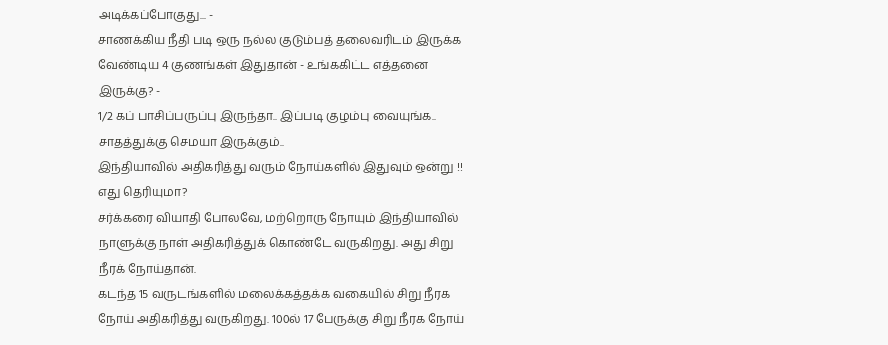அடிக்கப்போகுது... -
சாணக்கிய நீதி படி ஒரு நல்ல குடும்பத் தலைவரிடம் இருக்க வேண்டிய 4 குணங்கள் இதுதான் - உங்ககிட்ட எத்தனை இருக்கு? -
1/2 கப் பாசிப்பருப்பு இருந்தா.. இப்படி குழம்பு வையுங்க.. சாதத்துக்கு செமயா இருக்கும்..
இந்தியாவில் அதிகரித்து வரும் நோய்களில் இதுவும் ஒன்று !! எது தெரியுமா?
சர்க்கரை வியாதி போலவே, மற்றொரு நோயும் இந்தியாவில் நாளுக்கு நாள் அதிகரித்துக் கொண்டே வருகிறது. அது சிறு நீரக் நோய்தான்.
கடந்த 15 வருடங்களில் மலைக்கத்தக்க வகையில் சிறு நீரக நோய் அதிகரித்து வருகிறது. 100ல் 17 பேருக்கு சிறு நீரக நோய்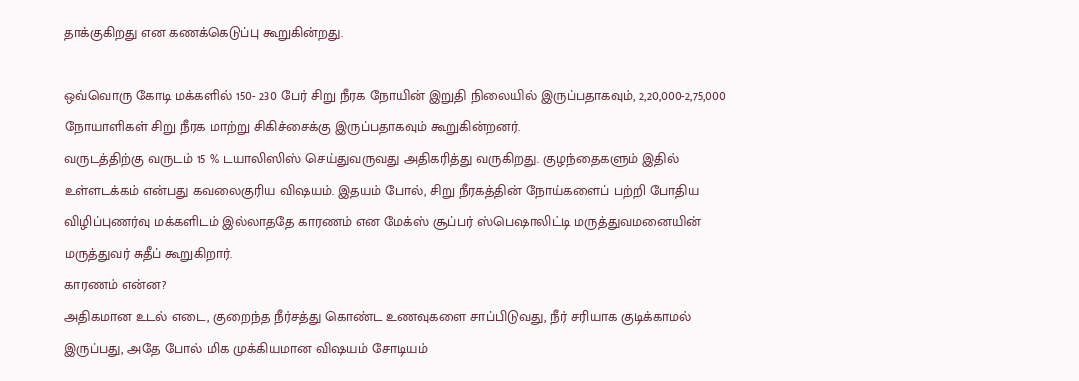தாக்குகிறது என கணக்கெடுப்பு கூறுகின்றது.

ஒவ்வொரு கோடி மக்களில் 150- 230 பேர் சிறு நீரக நோயின் இறுதி நிலையில் இருப்பதாகவும், 2,20,000-2,75,000 நோயாளிகள் சிறு நீரக மாற்று சிகிச்சைக்கு இருப்பதாகவும் கூறுகின்றனர்.
வருடத்திற்கு வருடம் 15 % டயாலிஸிஸ் செய்துவருவது அதிகரித்து வருகிறது. குழந்தைகளும் இதில் உள்ளடக்கம் என்பது கவலைகுரிய விஷயம். இதயம் போல், சிறு நீரகத்தின் நோய்களைப் பற்றி போதிய விழிப்புணர்வு மக்களிடம் இல்லாததே காரணம் என மேக்ஸ் சூப்பர் ஸ்பெஷாலிட்டி மருத்துவமனையின் மருத்துவர் சுதீப் கூறுகிறார்.
காரணம் என்ன?
அதிகமான உடல் எடை, குறைந்த நீர்சத்து கொண்ட உணவுகளை சாப்பிடுவது, நீர் சரியாக குடிக்காமல் இருப்பது, அதே போல் மிக முக்கியமான விஷயம் சோடியம்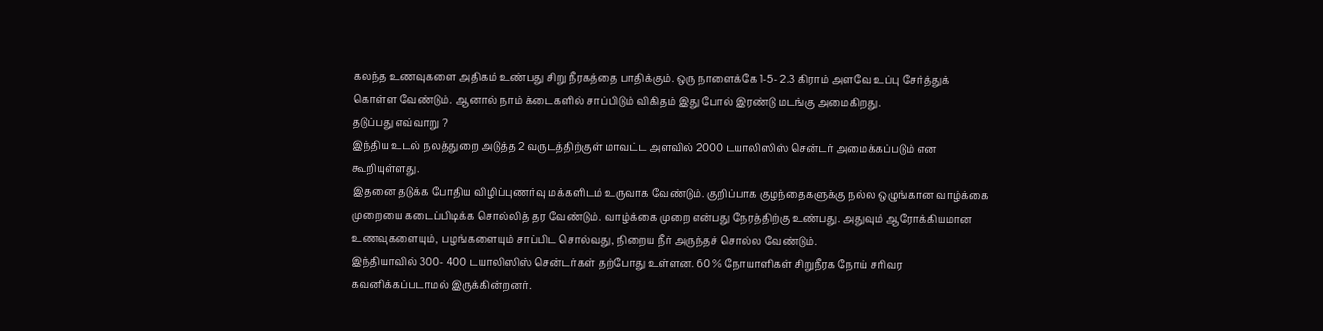கலந்த உணவுகளை அதிகம் உண்பது சிறு நீரகத்தை பாதிக்கும். ஒரு நாளைக்கே 1-5- 2.3 கிராம் அளவே உப்பு சேர்த்துக் கொள்ள வேண்டும். ஆனால் நாம் க்டைகளில் சாப்பிடும் விகிதம் இது போல் இரண்டு மடங்கு அமைகிறது.
தடுப்பது எவ்வாறு ?
இந்திய உடல் நலத்துறை அடுத்த 2 வருடத்திற்குள் மாவட்ட அளவில் 2000 டயாலிஸிஸ் சென்டர் அமைக்கப்படும் என கூறியுள்ளது.
இதனை தடுக்க போதிய விழிப்புணர்வு மக்களிடம் உருவாக வேண்டும். குறிப்பாக குழந்தைகளுக்கு நல்ல ஒழுங்கான வாழ்க்கை முறையை கடைப்பிடிக்க சொல்லித் தர வேண்டும். வாழ்க்கை முறை என்பது நேரத்திற்கு உண்பது. அதுவும் ஆரோக்கியமான உணவுகளையும், பழங்களையும் சாப்பிட சொல்வது, நிறைய நீர் அருந்தச் சொல்ல வேண்டும்.
இந்தியாவில் 300- 400 டயாலிஸிஸ் சென்டர்கள் தற்போது உள்ளன. 60 % நோயாளிகள் சிறுநீரக நோய் சரிவர கவனிக்கப்படாமல் இருக்கின்றனர்.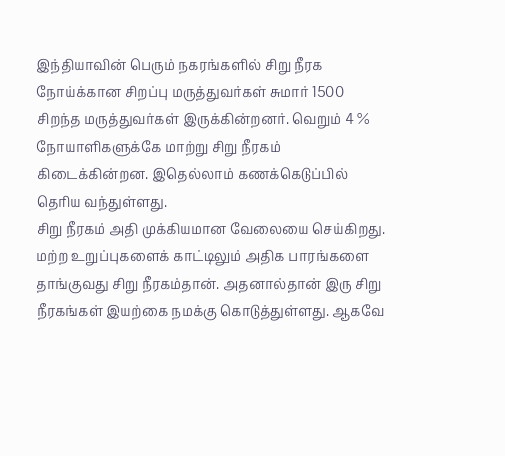இந்தியாவின் பெரும் நகரங்களில் சிறு நீரக நோய்க்கான சிறப்பு மருத்துவர்கள் சுமார் 1500 சிறந்த மருத்துவர்கள் இருக்கின்றனர். வெறும் 4 % நோயாளிகளுக்கே மாற்று சிறு நீரகம் கிடைக்கின்றன. இதெல்லாம் கணக்கெடுப்பில் தெரிய வந்துள்ளது.
சிறு நீரகம் அதி முக்கியமான வேலையை செய்கிறது. மற்ற உறுப்புகளைக் காட்டிலும் அதிக பாரங்களை தாங்குவது சிறு நீரகம்தான். அதனால்தான் இரு சிறு நீரகங்கள் இயற்கை நமக்கு கொடுத்துள்ளது. ஆகவே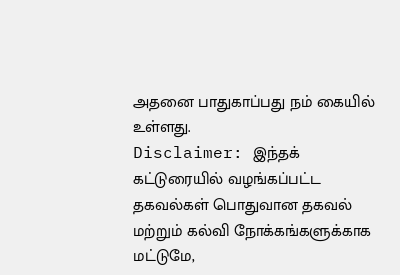அதனை பாதுகாப்பது நம் கையில் உள்ளது.
Disclaimer: இந்தக் கட்டுரையில் வழங்கப்பட்ட தகவல்கள் பொதுவான தகவல் மற்றும் கல்வி நோக்கங்களுக்காக மட்டுமே,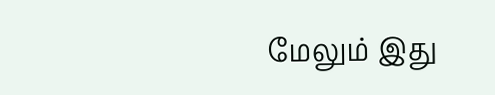மேலும் இது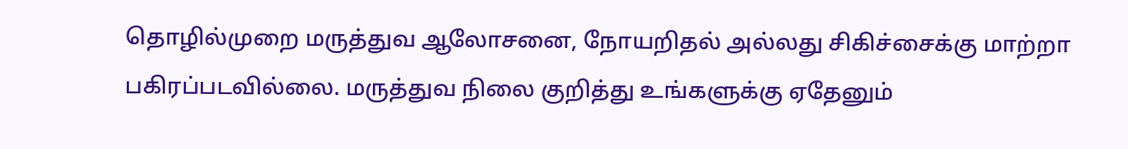தொழில்முறை மருத்துவ ஆலோசனை, நோயறிதல் அல்லது சிகிச்சைக்கு மாற்றா பகிரப்படவில்லை. மருத்துவ நிலை குறித்து உங்களுக்கு ஏதேனும்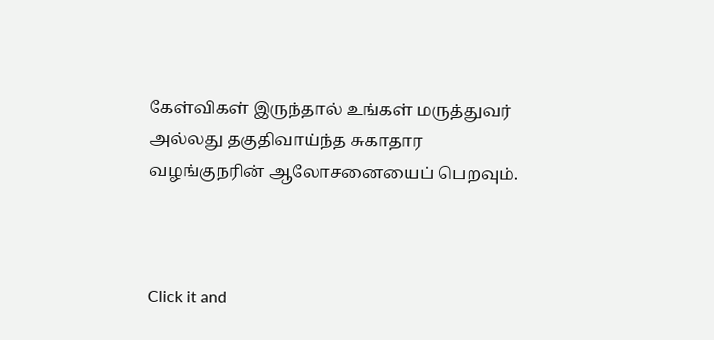கேள்விகள் இருந்தால் உங்கள் மருத்துவர் அல்லது தகுதிவாய்ந்த சுகாதார வழங்குநரின் ஆலோசனையைப் பெறவும்.



Click it and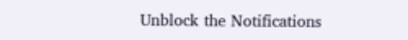Unblock the Notifications